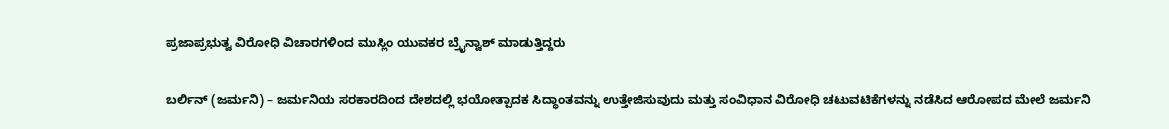ಪ್ರಜಾಪ್ರಭುತ್ವ ವಿರೋಧಿ ವಿಚಾರಗಳಿಂದ ಮುಸ್ಲಿಂ ಯುವಕರ ಬ್ರೈನ್ವಾಶ್ ಮಾಡುತ್ತಿದ್ದರು

ಬರ್ಲಿನ್ (ಜರ್ಮನಿ) – ಜರ್ಮನಿಯ ಸರಕಾರದಿಂದ ದೇಶದಲ್ಲಿ ಭಯೋತ್ಪಾದಕ ಸಿದ್ಧಾಂತವನ್ನು ಉತ್ತೇಜಿಸುವುದು ಮತ್ತು ಸಂವಿಧಾನ ವಿರೋಧಿ ಚಟುವಟಿಕೆಗಳನ್ನು ನಡೆಸಿದ ಆರೋಪದ ಮೇಲೆ ಜರ್ಮನಿ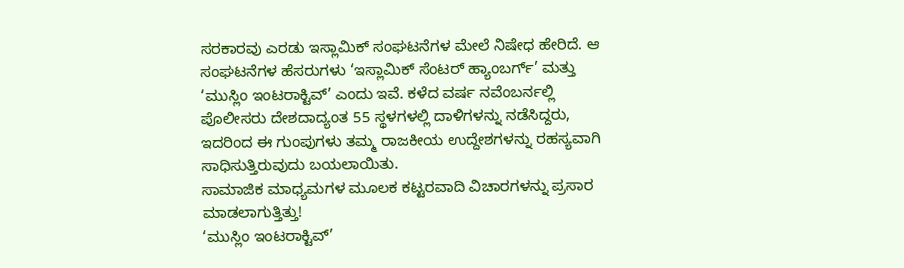ಸರಕಾರವು ಎರಡು ಇಸ್ಲಾಮಿಕ್ ಸಂಘಟನೆಗಳ ಮೇಲೆ ನಿಷೇಧ ಹೇರಿದೆ. ಆ ಸಂಘಟನೆಗಳ ಹೆಸರುಗಳು ‘ಇಸ್ಲಾಮಿಕ್ ಸೆಂಟರ್ ಹ್ಯಾಂಬರ್ಗ್’ ಮತ್ತು ‘ಮುಸ್ಲಿಂ ಇಂಟರಾಕ್ಟಿವ್’ ಎಂದು ಇವೆ. ಕಳೆದ ವರ್ಷ ನವೆಂಬರ್ನಲ್ಲಿ ಪೊಲೀಸರು ದೇಶದಾದ್ಯಂತ 55 ಸ್ಥಳಗಳಲ್ಲಿ ದಾಳಿಗಳನ್ನು ನಡೆಸಿದ್ದರು, ಇದರಿಂದ ಈ ಗುಂಪುಗಳು ತಮ್ಮ ರಾಜಕೀಯ ಉದ್ದೇಶಗಳನ್ನು ರಹಸ್ಯವಾಗಿ ಸಾಧಿಸುತ್ತಿರುವುದು ಬಯಲಾಯಿತು.
ಸಾಮಾಜಿಕ ಮಾಧ್ಯಮಗಳ ಮೂಲಕ ಕಟ್ಟರವಾದಿ ವಿಚಾರಗಳನ್ನು ಪ್ರಸಾರ ಮಾಡಲಾಗುತ್ತಿತ್ತು!
‘ಮುಸ್ಲಿಂ ಇಂಟರಾಕ್ಟಿವ್’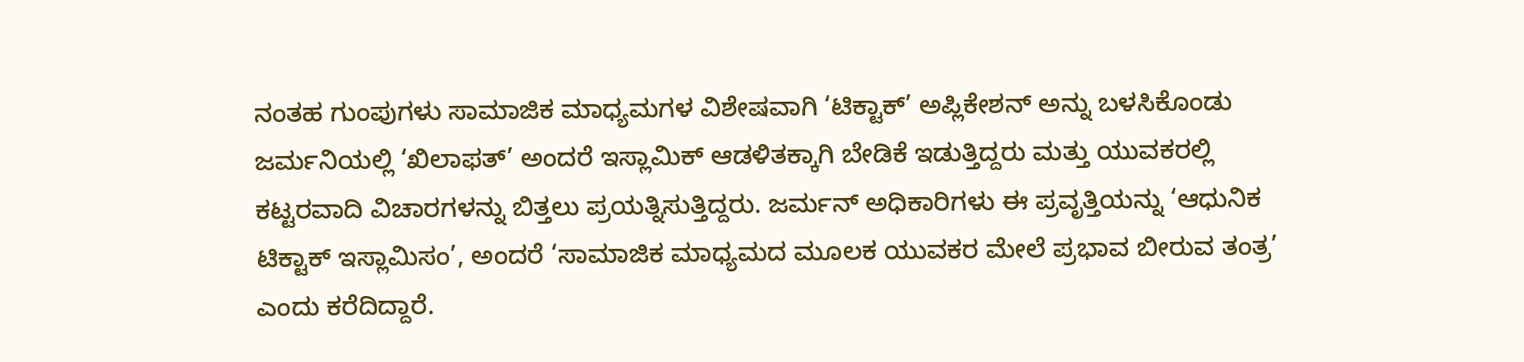ನಂತಹ ಗುಂಪುಗಳು ಸಾಮಾಜಿಕ ಮಾಧ್ಯಮಗಳ ವಿಶೇಷವಾಗಿ ‘ಟಿಕ್ಟಾಕ್’ ಅಪ್ಲಿಕೇಶನ್ ಅನ್ನು ಬಳಸಿಕೊಂಡು ಜರ್ಮನಿಯಲ್ಲಿ ‘ಖಿಲಾಫತ್’ ಅಂದರೆ ಇಸ್ಲಾಮಿಕ್ ಆಡಳಿತಕ್ಕಾಗಿ ಬೇಡಿಕೆ ಇಡುತ್ತಿದ್ದರು ಮತ್ತು ಯುವಕರಲ್ಲಿ ಕಟ್ಟರವಾದಿ ವಿಚಾರಗಳನ್ನು ಬಿತ್ತಲು ಪ್ರಯತ್ನಿಸುತ್ತಿದ್ದರು. ಜರ್ಮನ್ ಅಧಿಕಾರಿಗಳು ಈ ಪ್ರವೃತ್ತಿಯನ್ನು ‘ಆಧುನಿಕ ಟಿಕ್ಟಾಕ್ ಇಸ್ಲಾಮಿಸಂ’, ಅಂದರೆ ‘ಸಾಮಾಜಿಕ ಮಾಧ್ಯಮದ ಮೂಲಕ ಯುವಕರ ಮೇಲೆ ಪ್ರಭಾವ ಬೀರುವ ತಂತ್ರ’ ಎಂದು ಕರೆದಿದ್ದಾರೆ.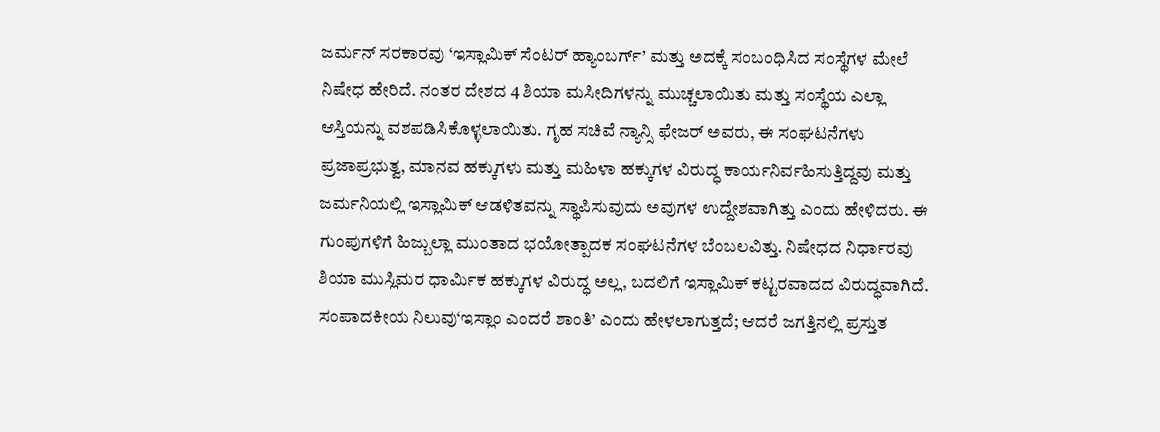ಜರ್ಮನ್ ಸರಕಾರವು ‘ಇಸ್ಲಾಮಿಕ್ ಸೆಂಟರ್ ಹ್ಯಾಂಬರ್ಗ್’ ಮತ್ತು ಅದಕ್ಕೆ ಸಂಬಂಧಿಸಿದ ಸಂಸ್ಥೆಗಳ ಮೇಲೆ ನಿಷೇಧ ಹೇರಿದೆ. ನಂತರ ದೇಶದ 4 ಶಿಯಾ ಮಸೀದಿಗಳನ್ನು ಮುಚ್ಚಲಾಯಿತು ಮತ್ತು ಸಂಸ್ಥೆಯ ಎಲ್ಲಾ ಆಸ್ತಿಯನ್ನು ವಶಪಡಿಸಿಕೊಳ್ಳಲಾಯಿತು. ಗೃಹ ಸಚಿವೆ ನ್ಯಾನ್ಸಿ ಫೇಜರ್ ಅವರು, ಈ ಸಂಘಟನೆಗಳು ಪ್ರಜಾಪ್ರಭುತ್ವ, ಮಾನವ ಹಕ್ಕುಗಳು ಮತ್ತು ಮಹಿಳಾ ಹಕ್ಕುಗಳ ವಿರುದ್ಧ ಕಾರ್ಯನಿರ್ವಹಿಸುತ್ತಿದ್ದವು ಮತ್ತು ಜರ್ಮನಿಯಲ್ಲಿ ಇಸ್ಲಾಮಿಕ್ ಆಡಳಿತವನ್ನು ಸ್ಥಾಪಿಸುವುದು ಅವುಗಳ ಉದ್ದೇಶವಾಗಿತ್ತು ಎಂದು ಹೇಳಿದರು. ಈ ಗುಂಪುಗಳಿಗೆ ಹಿಜ್ಬುಲ್ಲಾ ಮುಂತಾದ ಭಯೋತ್ಪಾದಕ ಸಂಘಟನೆಗಳ ಬೆಂಬಲವಿತ್ತು. ನಿಷೇಧದ ನಿರ್ಧಾರವು ಶಿಯಾ ಮುಸ್ಲಿಮರ ಧಾರ್ಮಿಕ ಹಕ್ಕುಗಳ ವಿರುದ್ಧ ಅಲ್ಲ, ಬದಲಿಗೆ ಇಸ್ಲಾಮಿಕ್ ಕಟ್ಟರವಾದದ ವಿರುದ್ಧವಾಗಿದೆ.
ಸಂಪಾದಕೀಯ ನಿಲುವು‘ಇಸ್ಲಾಂ ಎಂದರೆ ಶಾಂತಿ’ ಎಂದು ಹೇಳಲಾಗುತ್ತದೆ; ಆದರೆ ಜಗತ್ತಿನಲ್ಲಿ ಪ್ರಸ್ತುತ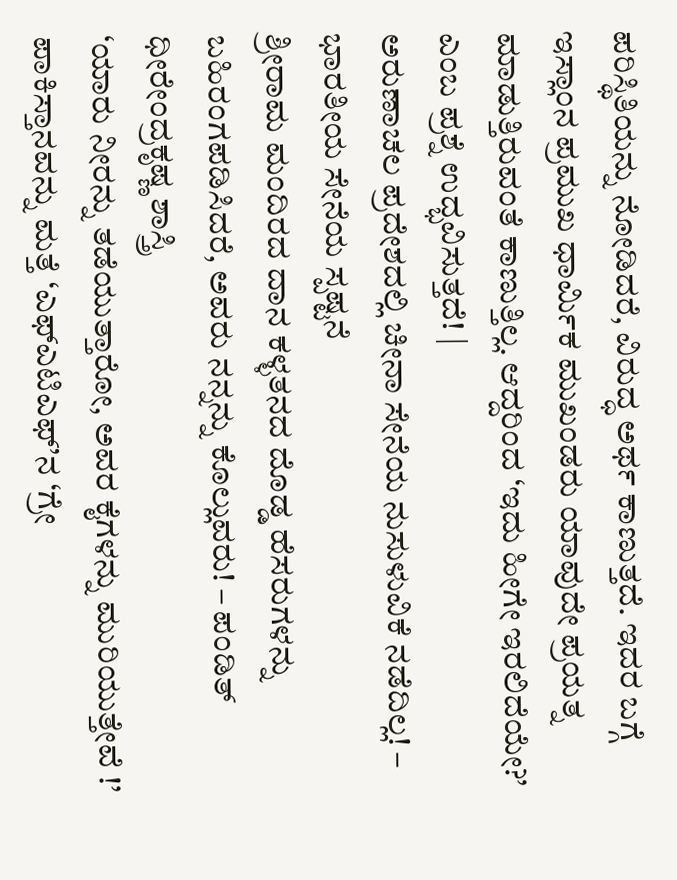ಪರಿಸ್ಥಿತಿಯನ್ನು ನೋಡಿದರೆ, ವಿರುದ್ಧ ಅರ್ಥ ಕಾಣುತ್ತದೆ. ಇದರ ಬಗ್ಗೆ ಇಸ್ಲಾಂನ ಪ್ರಮುಖ ಧಾರ್ಮಿಕ ಮುಖಂಡರು ಯಾವುದೇ ಪ್ರಯತ್ನ ಮಾಡುತ್ತಿರುವಂತೆ ಕಾಣುತ್ತಿಲ್ಲ. ಆದ್ದರಿಂದ ‘ಇದು ಹೀಗೇ ಇರಲಿದೆಯೇ?’ ಎಂಬ ಪ್ರಶ್ನೆ ಉದ್ಭವಿಸುತ್ತದೆ! |
ಅರುಣಾಚಲ ಪ್ರದೇಶದಲ್ಲಿ ಚೀನಾ ಸೇನೆಯ ನುಸುಳುವಿಕೆ ನಡೆದಿಲ್ಲ! – ಭಾರತೀಯ ಸೇನೆಯ ಸ್ಪಷ್ಟನೆ
ಶ್ರೀರಾಮ ಮಂದಿರದ ದಾನ ಕಳ್ಳತನದ ದೊಡ್ಡ ಹೆಸರುಗಳನ್ನು ಬಹಿರಂಗಪಡಿಸಿದರೆ, ಅವರು ನನ್ನನ್ನು ಕೊಲ್ಲುವರು! – ಪಂಡಿತ್ ಧೀರೇಂದ್ರಕೃಷ್ಣ ಶಾಸ್ತ್ರಿ
‘ಯಾರು ನೀರನ್ನು ತಡೆಯುತ್ತಾರೋ, ಅವರ ಕೈಗಳನ್ನು ಮುರಿಯುತ್ತೇವೆ !’
ಪಾಕಿಸ್ತಾನವನ್ನು ಮತ್ತೆ ‘ಎಫ್ಎಟಿಎಫ್’ನ ‘ಗ್ರೇ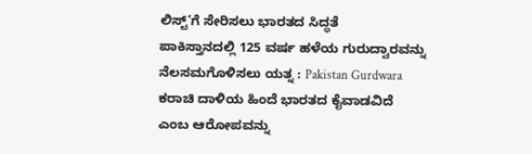ಲಿಸ್ಟ್’ಗೆ ಸೇರಿಸಲು ಭಾರತದ ಸಿದ್ಧತೆ
ಪಾಕಿಸ್ತಾನದಲ್ಲಿ 125 ವರ್ಷ ಹಳೆಯ ಗುರುದ್ವಾರವನ್ನು ನೆಲಸಮಗೊಳಿಸಲು ಯತ್ನ : Pakistan Gurdwara
ಕರಾಚಿ ದಾಳಿಯ ಹಿಂದೆ ಭಾರತದ ಕೈವಾಡವಿದೆ ಎಂಬ ಆರೋಪವನ್ನು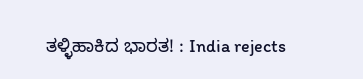ತಳ್ಳಿಹಾಕಿದ ಭಾರತ! : India rejects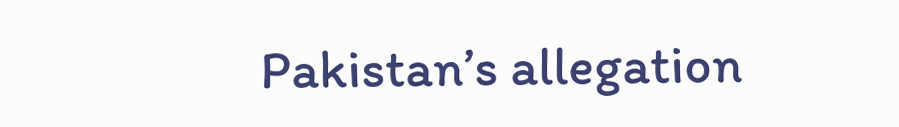Pakistan’s allegation